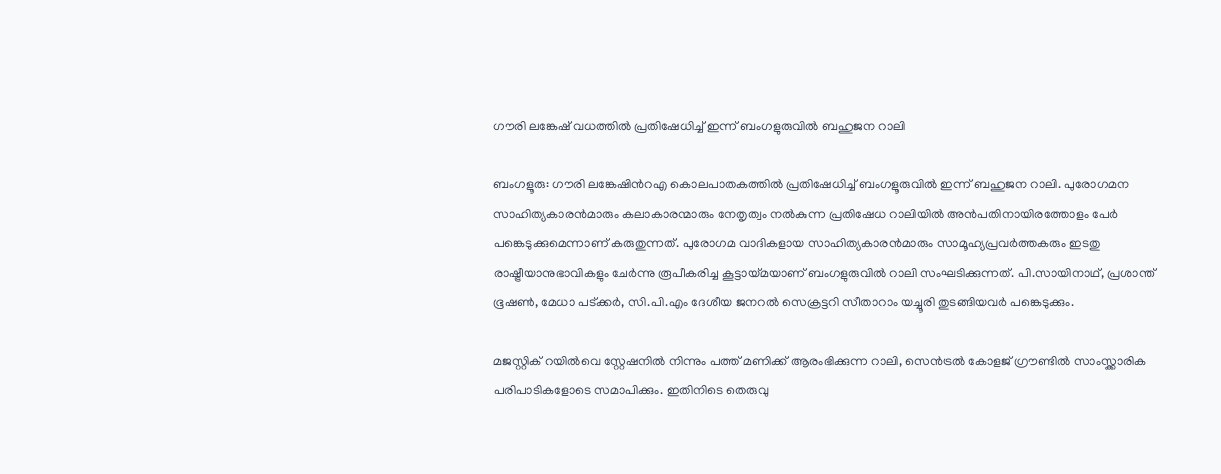ഗൗരി ലങ്കേഷ് വധത്തിൽ പ്രതിഷേധിച്ച് ഇന്ന് ബംഗളുരുവിൽ ബഹുജന റാലി

ബംഗളൂരു: ഗൗരി ലങ്കേഷിന്‍റഎ കൊലപാതകത്തില്‍ പ്രതിഷേധിച്ച് ബംഗളൂരുവില്‍ ഇന്ന് ബഹുജന റാലി. പുരോഗമന സാഹിത്യകാരന്‍മാരും കലാകാരന്മാരും നേതൃത്വം നല്‍കുന്ന പ്രതിഷേധ റാലിയില്‍ അന്‍പതിനായിരത്തോളം പേര്‍ പങ്കെടുക്കുമെന്നാണ് കരുതുന്നത്. പുരോഗമ വാദികളായ സാഹിത്യകാരന്‍മാരും സാമൂഹ്യപ്രവര്‍ത്തകരും ഇടതു രാഷ്ട്രീയാനുഭാവികളും ചേര്‍ന്നു രൂപീകരിച്ച കൂട്ടായ്മയാണ് ബംഗളുരുവിൽ റാലി സംഘടിക്കുന്നത്. പി.സായിനാഥ്, പ്രശാന്ത് ഭൂഷൺ, മേധാ പട്ക്കര്‍, സി.പി.എം ദേശീയ ജനറൽ സെക്രട്ടറി സീതാറാം യച്ചൂരി തുടങ്ങിയവര്‍ പങ്കെടുക്കും.

മജസ്റ്റിക് റയില്‍വെ സ്റ്റേഷനില്‍ നിന്നും പത്ത് മണിക്ക് ആരംഭിക്കുന്ന റാലി, സെന്‍ട്രല്‍ കോളജ് ഗ്രൗണ്ടില്‍ സാംസ്ക്കാരിക പരിപാടികളോടെ സമാപിക്കും. ഇതിനിടെ തെരുവു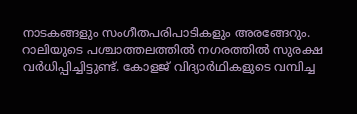നാടകങ്ങളും സംഗീതപരിപാടികളും അരങ്ങേറും. റാലിയുടെ പശ്ചാത്തലത്തില്‍ നഗരത്തില്‍ സുരക്ഷ വര്‍ധിപ്പിച്ചിട്ടുണ്ട്. കോളജ് വിദ്യാർഥികളുടെ വമ്പിച്ച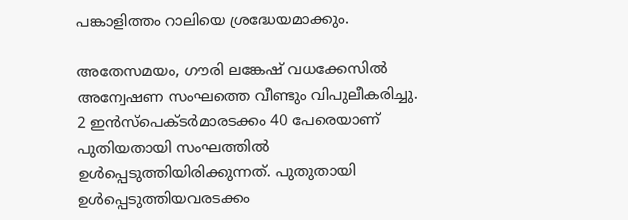പങ്കാളിത്തം റാലിയെ ശ്രദ്ധേയമാക്കും.

അതേസമയം, ഗൗരി ലങ്കേഷ് വധക്കേസില്‍ അന്വേഷണ സംഘത്തെ വീണ്ടും വിപുലീകരിച്ചു. 2 ഇന്‍സ്‌പെക്ടര്‍മാരടക്കം 40 പേരെയാണ് പുതിയതായി സംഘത്തില്‍ ഉള്‍പ്പെടുത്തിയിരിക്കുന്നത്. പുതുതായി ഉൾപ്പെടുത്തിയവരടക്കം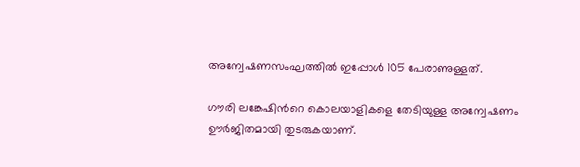അന്വേഷണസംഘത്തിൽ ഇപ്പോൾ 105 പേരാണുള്ളത്.

ഗൗരി ലങ്കേഷിന്‍റെ കൊലയാളികളെ തേടിയുള്ള അന്വേഷണം ഊർജിതമായി തുടരുകയാണ്.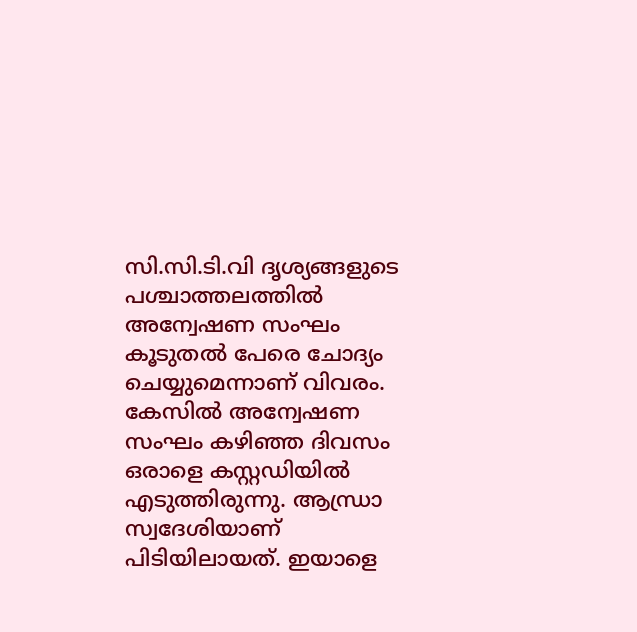സി.സി.ടി.വി ദൃശ്യങ്ങളുടെ പശ്ചാത്തലത്തില്‍ അന്വേഷണ സംഘം കൂടുതല്‍ പേരെ ചോദ്യം ചെയ്യുമെന്നാണ് വിവരം. കേസില്‍ അന്വേഷണ സംഘം കഴിഞ്ഞ ദിവസം ഒരാളെ കസ്റ്റഡിയില്‍ എടുത്തിരുന്നു. ആന്ധ്രാ സ്വദേശിയാണ് പിടിയിലായത്. ഇയാളെ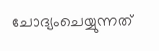ചോദ്യംചെയ്യുന്നത്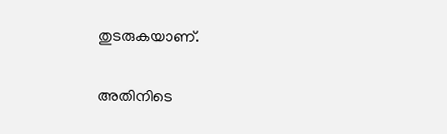തുടരുകയാണ്.

അതിനിടെ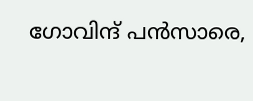ഗോവിന്ദ് പന്‍സാരെ,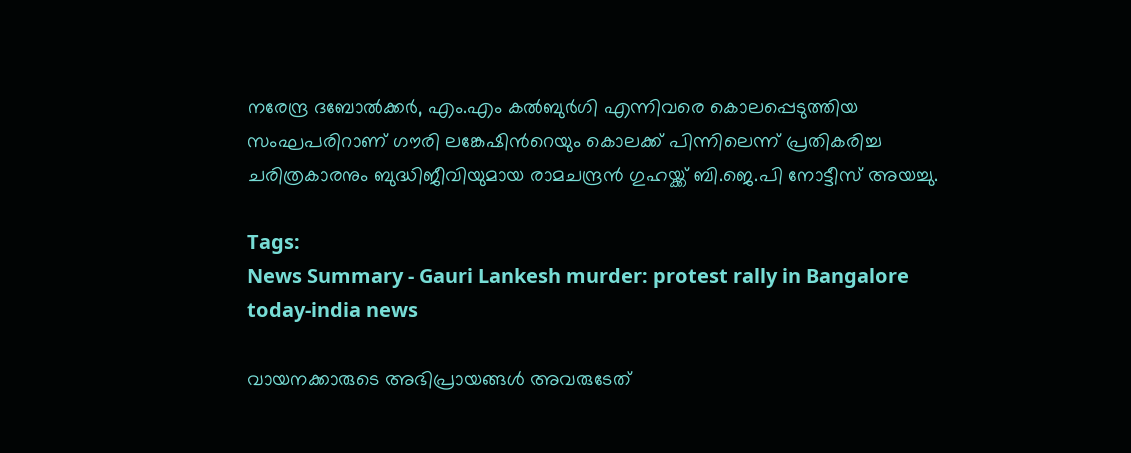നരേന്ദ്ര ദബോല്‍ക്കര്‍, എം.എം കല്‍ബുര്‍ഗി എന്നിവരെ കൊലപ്പെടുത്തിയ സംഘപരിറാണ് ഗൗരി ലങ്കേഷിന്‍റെയും കൊലക്ക് പിന്നിലെന്ന് പ്രതികരിച്ച ചരിത്രകാരനും ബുദ്ധിജീവിയുമായ രാമചന്ദ്രന്‍ ഗുഹയ്ക്ക് ബി.ജെ.പി നോട്ടീസ് അയച്ചു.

Tags:
News Summary - Gauri Lankesh murder: protest rally in Bangalore today-india news

വായനക്കാരുടെ അഭിപ്രായങ്ങള്‍ അവരുടേത്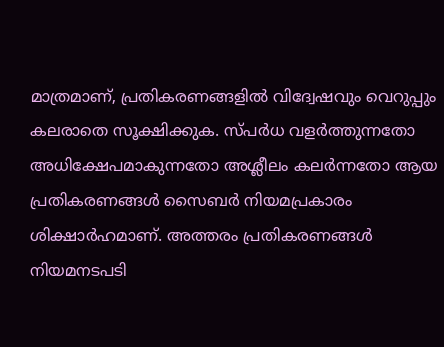മാത്രമാണ്, പ്രതികരണങ്ങളിൽ വിദ്വേഷവും വെറുപ്പും കലരാതെ സൂക്ഷിക്കുക. സ്പർധ വളർത്തുന്നതോ അധിക്ഷേപമാകുന്നതോ അശ്ലീലം കലർന്നതോ ആയ പ്രതികരണങ്ങൾ സൈബർ നിയമപ്രകാരം ശിക്ഷാർഹമാണ്. അത്തരം പ്രതികരണങ്ങൾ നിയമനടപടി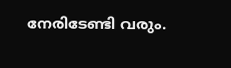നേരിടേണ്ടി വരും.